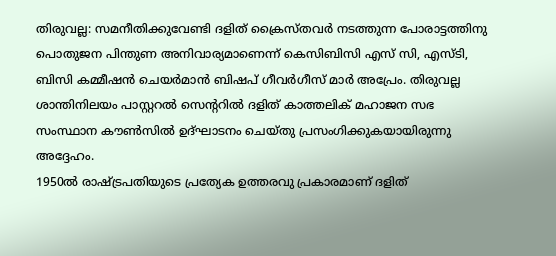തിരുവല്ല: സമനീതിക്കുവേണ്ടി ദളിത് ക്രൈസ്തവർ നടത്തുന്ന പോരാട്ടത്തിനു പൊതുജന പിന്തുണ അനിവാര്യമാണെന്ന് കെസിബിസി എസ് സി, എസ്ടി, ബിസി കമ്മീഷൻ ചെയർമാൻ ബിഷപ് ഗീവർഗീസ് മാർ അപ്രേം. തിരുവല്ല ശാന്തിനിലയം പാസ്റ്ററൽ സെന്ററിൽ ദളിത് കാത്തലിക് മഹാജന സഭ സംസ്ഥാന കൗൺസിൽ ഉദ്ഘാടനം ചെയ്തു പ്രസംഗിക്കുകയായിരുന്നു അദ്ദേഹം.
1950ൽ രാഷ്ട്രപതിയുടെ പ്രത്യേക ഉത്തരവു പ്രകാരമാണ് ദളിത്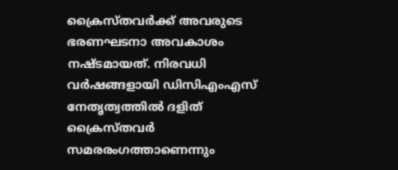ക്രൈസ്തവർക്ക് അവരുടെ ഭരണഘടനാ അവകാശം നഷ്ടമായത്. നിരവധി വർഷങ്ങളായി ഡിസിഎംഎസ് നേതൃത്വത്തിൽ ദളിത് ക്രൈസ്തവർ സമരരംഗത്താണെന്നും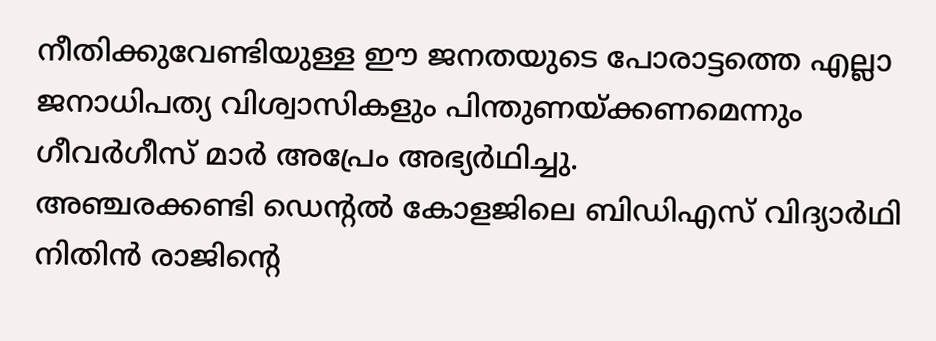നീതിക്കുവേണ്ടിയുള്ള ഈ ജനതയുടെ പോരാട്ടത്തെ എല്ലാ ജനാധിപത്യ വിശ്വാസികളും പിന്തുണയ്ക്കണമെന്നും ഗീവർഗീസ് മാർ അപ്രേം അഭ്യർഥിച്ചു.
അഞ്ചരക്കണ്ടി ഡെന്റൽ കോളജിലെ ബിഡിഎസ് വിദ്യാർഥി നിതിൻ രാജിന്റെ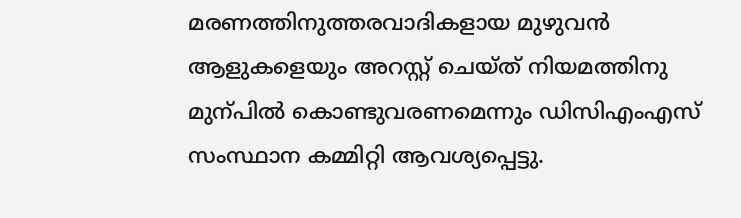മരണത്തിനുത്തരവാദികളായ മുഴുവൻ ആളുകളെയും അറസ്റ്റ് ചെയ്ത് നിയമത്തിനു മുന്പിൽ കൊണ്ടുവരണമെന്നും ഡിസിഎംഎസ് സംസ്ഥാന കമ്മിറ്റി ആവശ്യപ്പെട്ടു.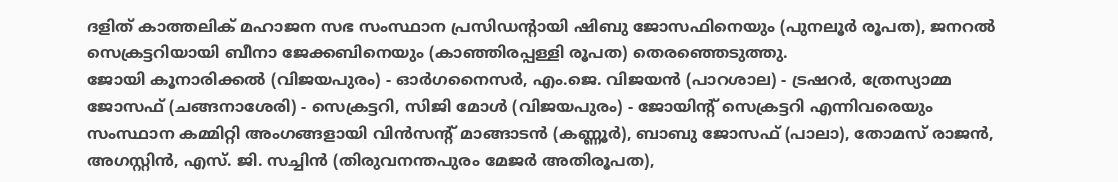ദളിത് കാത്തലിക് മഹാജന സഭ സംസ്ഥാന പ്രസിഡന്റായി ഷിബു ജോസഫിനെയും (പുനലൂർ രൂപത), ജനറൽ സെക്രട്ടറിയായി ബീനാ ജേക്കബിനെയും (കാഞ്ഞിരപ്പള്ളി രൂപത) തെരഞ്ഞെടുത്തു.
ജോയി കൂനാരിക്കൽ (വിജയപുരം) - ഓർഗനൈസർ, എം.ജെ. വിജയൻ (പാറശാല) - ട്രഷറർ, ത്രേസ്യാമ്മ ജോസഫ് (ചങ്ങനാശേരി) - സെക്രട്ടറി, സിജി മോൾ (വിജയപുരം) - ജോയിന്റ് സെക്രട്ടറി എന്നിവരെയും സംസ്ഥാന കമ്മിറ്റി അംഗങ്ങളായി വിൻസന്റ് മാങ്ങാടൻ (കണ്ണൂർ), ബാബു ജോസഫ് (പാലാ), തോമസ് രാജൻ, അഗസ്റ്റിൻ, എസ്. ജി. സച്ചിൻ (തിരുവനന്തപുരം മേജർ അതിരൂപത),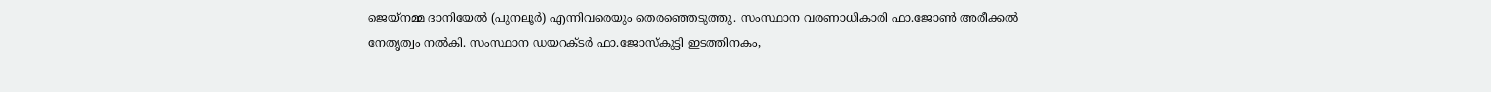ജെയ്നമ്മ ദാനിയേൽ (പുനലൂർ) എന്നിവരെയും തെരഞ്ഞെടുത്തു. സംസ്ഥാന വരണാധികാരി ഫാ.ജോൺ അരീക്കൽ നേതൃത്വം നൽകി. സംസ്ഥാന ഡയറക്ടർ ഫാ.ജോസ്കുട്ടി ഇടത്തിനകം,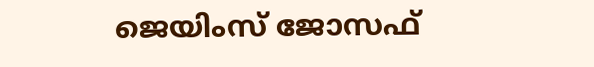ജെയിംസ് ജോസഫ്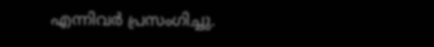എന്നിവർ പ്രസംഗിച്ചു.